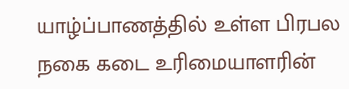யாழ்ப்பாணத்தில் உள்ள பிரபல நகை கடை உரிமையாளரின்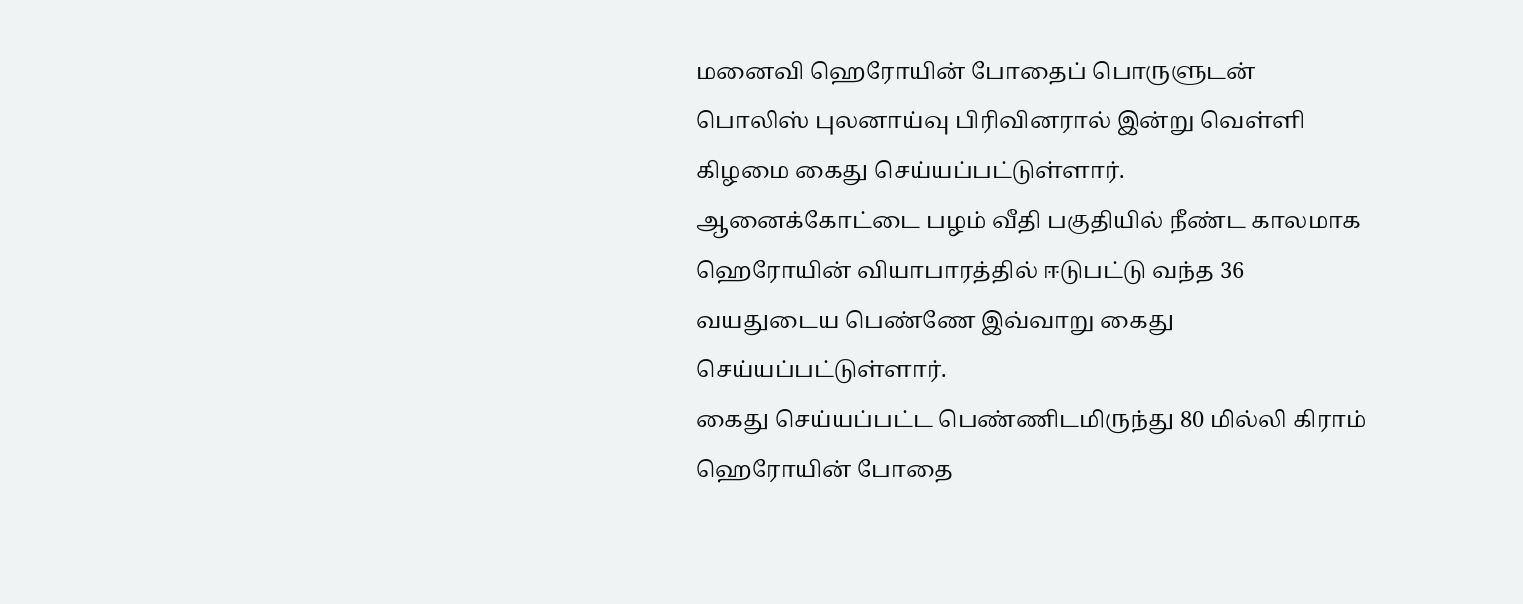மனைவி ஹெரோயின் போதைப் பொருளுடன் பொலிஸ் புலனாய்வு பிரிவினரால் இன்று வெள்ளி கிழமை கைது செய்யப்பட்டுள்ளார்.
ஆனைக்கோட்டை பழம் வீதி பகுதியில் நீண்ட காலமாக ஹெரோயின் வியாபாரத்தில் ஈடுபட்டு வந்த 36 வயதுடைய பெண்ணே இவ்வாறு கைது செய்யப்பட்டுள்ளார்.
கைது செய்யப்பட்ட பெண்ணிடமிருந்து 80 மில்லி கிராம் ஹெரோயின் போதை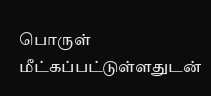பொருள் மீட்கப்பட்டுள்ளதுடன்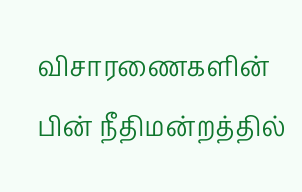விசாரணைகளின் பின் நீதிமன்றத்தில்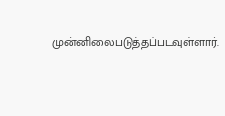முன்னிலைபடுத்தப்படவுள்ளார்.